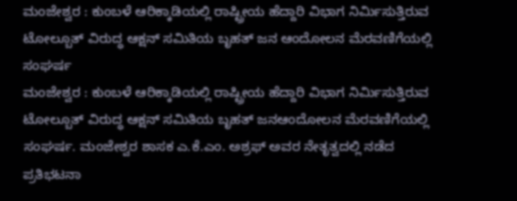ಮಂಜೇಶ್ವರ : ಕುಂಬಳೆ ಆರಿಕ್ಕಾಡಿಯಲ್ಲಿ ರಾಷ್ಟ್ರೀಯ ಹೆದ್ದಾರಿ ವಿಭಾಗ ನಿರ್ಮಿಸುತ್ತಿರುವ ಟೋಲ್ಬೂತ್ ವಿರುದ್ಧ ಆಕ್ಷನ್ ಸಮಿತಿಯ ಬೃಹತ್ ಜನ ಆಂದೋಲನ ಮೆರವಣಿಗೆಯಲ್ಲಿ ಸಂಘರ್ಷ
ಮಂಜೇಶ್ವರ : ಕುಂಬಳೆ ಆರಿಕ್ಕಾಡಿಯಲ್ಲಿ ರಾಷ್ಟ್ರೀಯ ಹೆದ್ದಾರಿ ವಿಭಾಗ ನಿರ್ಮಿಸುತ್ತಿರುವ ಟೋಲ್ಬೂತ್ ವಿರುದ್ಧ ಆಕ್ಷನ್ ಸಮಿತಿಯ ಬೃಹತ್ ಜನಆಂದೋಲನ ಮೆರವಣಿಗೆಯಲ್ಲಿ ಸಂಘರ್ಷ. ಮಂಜೇಶ್ವರ ಶಾಸಕ ಎ.ಕೆ.ಎಂ. ಅಶ್ರಫ್ ಅವರ ನೇತೃತ್ವದಲ್ಲಿ ನಡೆದ ಪ್ರತಿಭಟನಾ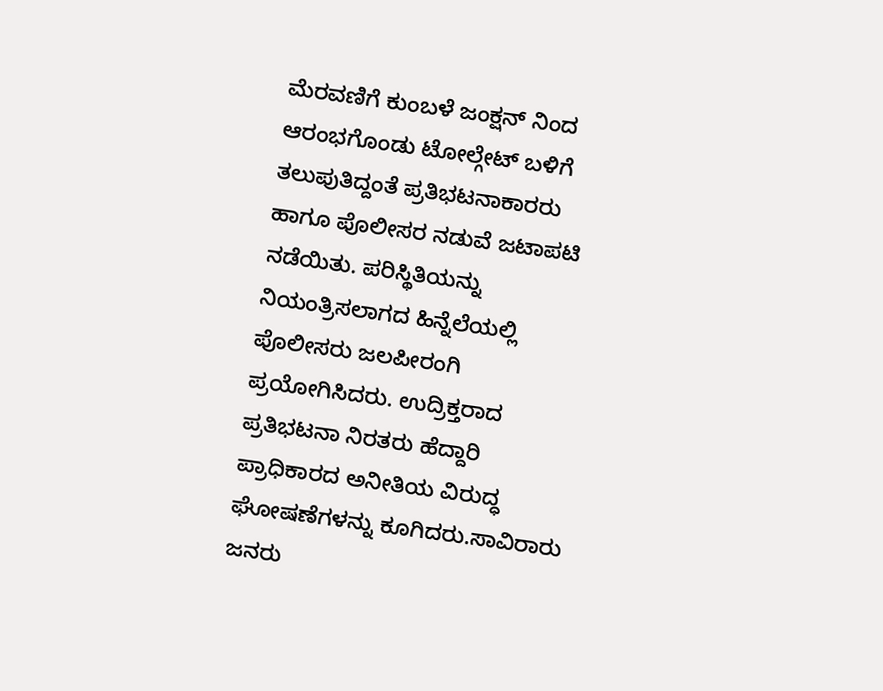ಮೆರವಣಿಗೆ ಕುಂಬಳೆ ಜಂಕ್ಷನ್ ನಿಂದ ಆರಂಭಗೊಂಡು ಟೋಲ್ಗೇಟ್ ಬಳಿಗೆ ತಲುಪುತಿದ್ದಂತೆ ಪ್ರತಿಭಟನಾಕಾರರು ಹಾಗೂ ಪೊಲೀಸರ ನಡುವೆ ಜಟಾಪಟಿ ನಡೆಯಿತು. ಪರಿಸ್ಥಿತಿಯನ್ನು ನಿಯಂತ್ರಿಸಲಾಗದ ಹಿನ್ನೆಲೆಯಲ್ಲಿ ಪೊಲೀಸರು ಜಲಪೀರಂಗಿ ಪ್ರಯೋಗಿಸಿದರು. ಉದ್ರಿಕ್ತರಾದ ಪ್ರತಿಭಟನಾ ನಿರತರು ಹೆದ್ದಾರಿ ಪ್ರಾಧಿಕಾರದ ಅನೀತಿಯ ವಿರುದ್ಧ ಘೋಷಣೆಗಳನ್ನು ಕೂಗಿದರು.ಸಾವಿರಾರು ಜನರು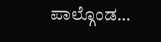ಪಾಲ್ಗೊಂಡ…